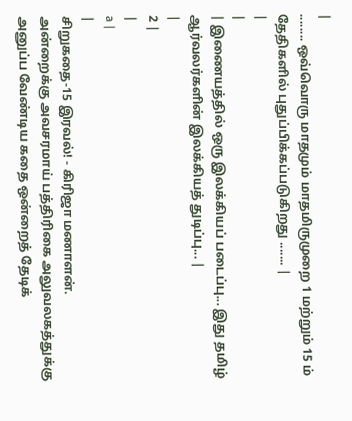|
........ ஒவ்வொரு மாதமும் மாதமிருமுறை 1 மற்றும் 15 ம் தேதிகளில் புதுப்பிக்கப்படுகிறது ....... |
|
|
| இணையத்தில் ஒரு இலக்கியப் படைப்பு... இது தமிழ் ஆர்வலர்களின் இலக்கியத் துடிப்பு... |
|
2 |
|
a |
|
சிறுகதை-15 இரவல்! - கிரிஜா மணாளன்.
அன்றைக்கு அவசரமாய் பத்திரிகை அலுவலகத்துக்கு அனுப்ப வேண்டிய கதை ஒன்றைத் தேடிக்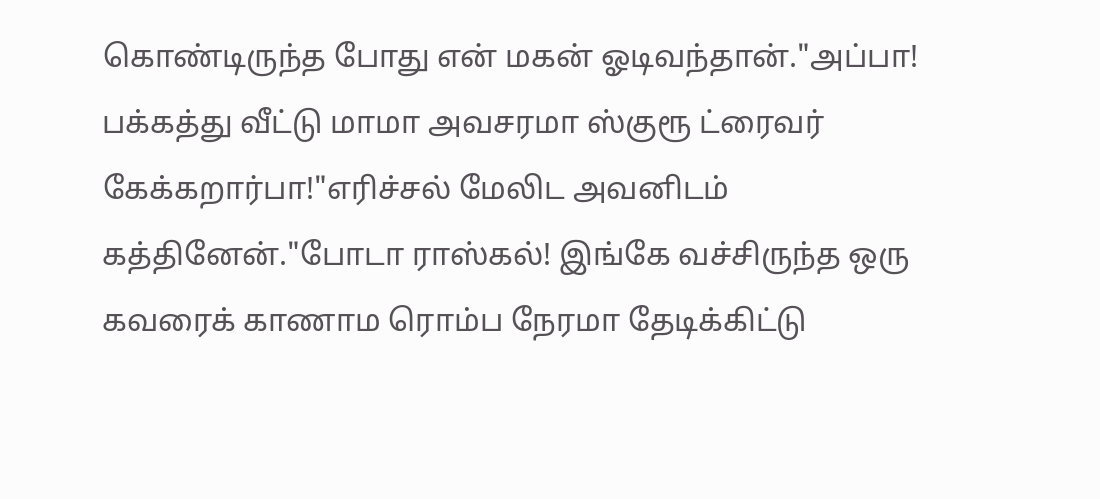கொண்டிருந்த போது என் மகன் ஓடிவந்தான்."அப்பா! பக்கத்து வீட்டு மாமா அவசரமா ஸ்குரூ ட்ரைவர் கேக்கறார்பா!"எரிச்சல் மேலிட அவனிடம் கத்தினேன்."போடா ராஸ்கல்! இங்கே வச்சிருந்த ஒரு கவரைக் காணாம ரொம்ப நேரமா தேடிக்கிட்டு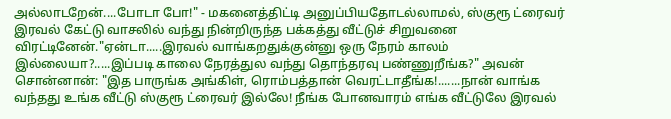அல்லாடறேன்....போடா போ!" - மகனைத்திட்டி அனுப்பியதோடல்லாமல், ஸ்குரூ ட்ரைவர் இரவல் கேட்டு வாசலில் வந்து நின்றிருந்த பக்கத்து வீட்டுச் சிறுவனை விரட்டினேன்."ஏன்டா.....இரவல் வாங்கறதுக்குன்னு ஒரு நேரம் காலம் இல்லையா?.....இப்படி காலை நேரத்துல வந்து தொந்தரவு பண்ணுறீங்க?" அவன் சொன்னான்: "இத பாருங்க அங்கிள், ரொம்பத்தான் வெரட்டாதீங்க!.......நான் வாங்க வந்தது உங்க வீட்டு ஸ்குரூ ட்ரைவர் இல்லே! நீங்க போனவாரம் எங்க வீட்டுலே இரவல்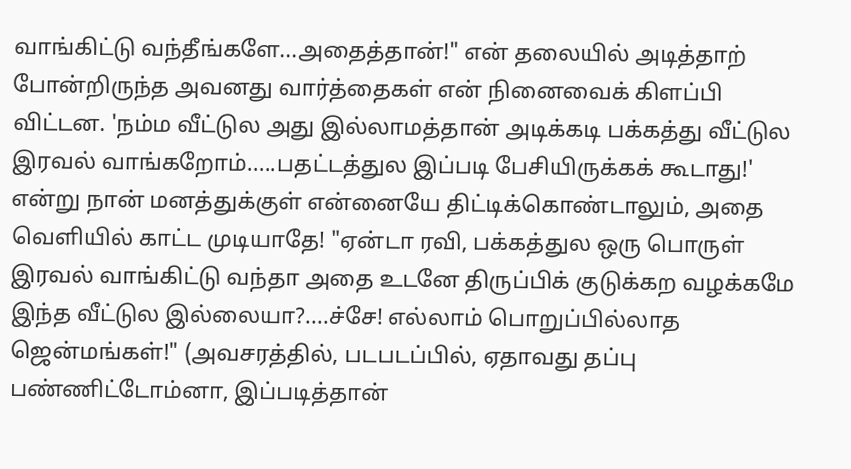வாங்கிட்டு வந்தீங்களே...அதைத்தான்!" என் தலையில் அடித்தாற் போன்றிருந்த அவனது வார்த்தைகள் என் நினைவைக் கிளப்பி விட்டன. 'நம்ம வீட்டுல அது இல்லாமத்தான் அடிக்கடி பக்கத்து வீட்டுல இரவல் வாங்கறோம்.....பதட்டத்துல இப்படி பேசியிருக்கக் கூடாது!' என்று நான் மனத்துக்குள் என்னையே திட்டிக்கொண்டாலும், அதை வெளியில் காட்ட முடியாதே! "ஏன்டா ரவி, பக்கத்துல ஒரு பொருள் இரவல் வாங்கிட்டு வந்தா அதை உடனே திருப்பிக் குடுக்கற வழக்கமே இந்த வீட்டுல இல்லையா?....ச்சே! எல்லாம் பொறுப்பில்லாத ஜென்மங்கள்!" (அவசரத்தில், படபடப்பில், ஏதாவது தப்பு பண்ணிட்டோம்னா, இப்படித்தான்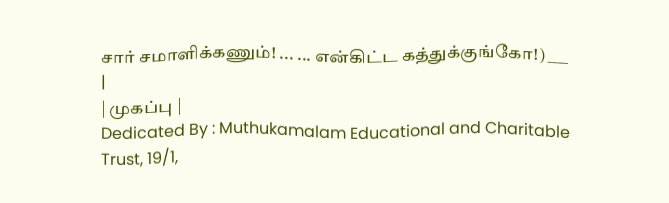சார் சமாளிக்கணும்! ... ... என்கிட்ட கத்துக்குங்கோ!) ___
|
| முகப்பு |
Dedicated By : Muthukamalam Educational and Charitable Trust, 19/1,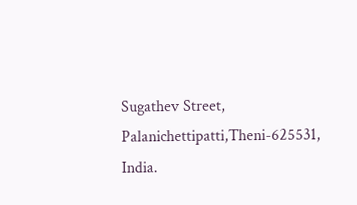Sugathev Street, Palanichettipatti,Theni-625531, India.